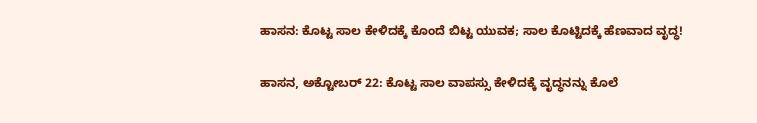ಹಾಸನ: ಕೊಟ್ಟ ಸಾಲ ಕೇಳಿದಕ್ಕೆ ಕೊಂದೆ ಬಿಟ್ಟ ಯುವಕ; ಸಾಲ ಕೊಟ್ಟಿದಕ್ಕೆ ಹೆಣವಾದ ವೃದ್ಧ!

ಹಾಸನ, ಅಕ್ಟೋಬರ್ 22: ಕೊಟ್ಟ ಸಾಲ ವಾಪಸ್ಸು ಕೇಳಿದಕ್ಕೆ ವೃದ್ಧನನ್ನು ಕೊಲೆ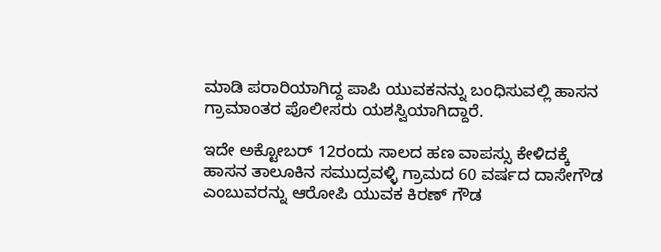ಮಾಡಿ ಪರಾರಿಯಾಗಿದ್ದ ಪಾಪಿ ಯುವಕನನ್ನು ಬಂಧಿಸುವಲ್ಲಿ ಹಾಸನ ಗ್ರಾಮಾಂತರ ಪೊಲೀಸರು ಯಶಸ್ವಿಯಾಗಿದ್ದಾರೆ.

ಇದೇ ಅಕ್ಟೋಬರ್ 12ರಂದು ಸಾಲದ ಹಣ ವಾಪಸ್ಸು ಕೇಳಿದಕ್ಕೆ ಹಾಸನ ತಾಲೂಕಿನ ಸಮುದ್ರವಳ್ಳಿ ಗ್ರಾಮದ 60 ವರ್ಷದ ದಾಸೇಗೌಡ ಎಂಬುವರನ್ನು ಆರೋಪಿ ಯುವಕ ಕಿರಣ್ ಗೌಡ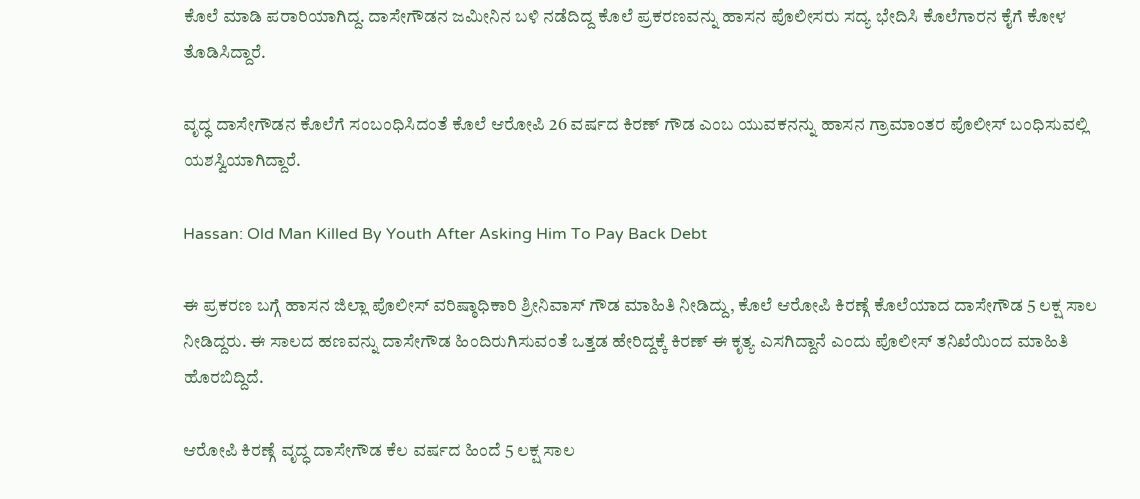ಕೊಲೆ ಮಾಡಿ ಪರಾರಿಯಾಗಿದ್ದ. ದಾಸೇಗೌಡನ ಜಮೀನಿನ ಬಳಿ ನಡೆದಿದ್ದ ಕೊಲೆ ಪ್ರಕರಣವನ್ನು ಹಾಸನ ಪೊಲೀಸರು ಸದ್ಯ ಭೇದಿಸಿ ಕೊಲೆಗಾರನ ಕೈಗೆ ಕೋಳ ತೊಡಿಸಿದ್ದಾರೆ.

ವೃದ್ಧ ದಾಸೇಗೌಡನ ಕೊಲೆಗೆ ಸಂಬಂಧಿಸಿದಂತೆ ಕೊಲೆ ಆರೋಪಿ 26 ವರ್ಷದ ಕಿರಣ್ ಗೌಡ ಎಂಬ ಯುವಕನನ್ನು ಹಾಸನ ಗ್ರಾಮಾಂತರ ಪೊಲೀಸ್ ಬಂಧಿಸುವಲ್ಲಿ ಯಶಸ್ವಿಯಾಗಿದ್ದಾರೆ.

Hassan: Old Man Killed By Youth After Asking Him To Pay Back Debt

ಈ ಪ್ರಕರಣ ಬಗ್ಗೆ ಹಾಸನ ಜಿಲ್ಲಾ ಪೊಲೀಸ್ ವರಿಷ್ಠಾಧಿಕಾರಿ ಶ್ರೀನಿವಾಸ್ ಗೌಡ ಮಾಹಿತಿ ನೀಡಿದ್ದು, ಕೊಲೆ ಆರೋಪಿ ಕಿರಣ್ಗೆ ಕೊಲೆಯಾದ ದಾಸೇಗೌಡ 5 ಲಕ್ಷ ಸಾಲ ನೀಡಿದ್ದರು. ಈ ಸಾಲದ ಹಣವನ್ನು ದಾಸೇಗೌಡ ಹಿಂದಿರುಗಿಸುವಂತೆ ಒತ್ತಡ ಹೇರಿದ್ದಕ್ಕೆ ಕಿರಣ್ ಈ ಕೃತ್ಯ ಎಸಗಿದ್ದಾನೆ ಎಂದು ಪೊಲೀಸ್ ತನಿಖೆಯಿಂದ ಮಾಹಿತಿ ಹೊರಬಿದ್ದಿದೆ.

ಆರೋಪಿ ಕಿರಣ್ಗೆ ವೃದ್ಧ ದಾಸೇಗೌಡ ಕೆಲ ವರ್ಷದ ಹಿಂದೆ 5 ಲಕ್ಷ ಸಾಲ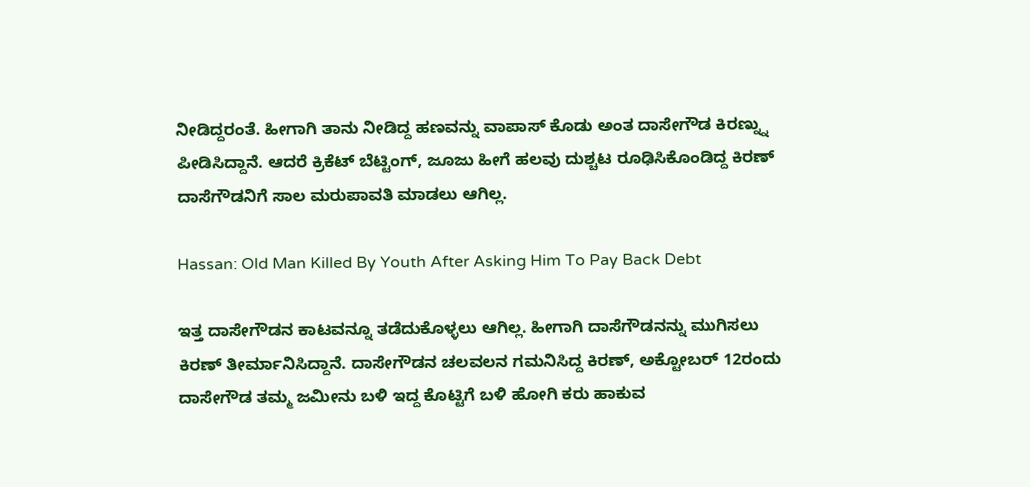ನೀಡಿದ್ದರಂತೆ. ಹೀಗಾಗಿ ತಾನು ನೀಡಿದ್ದ ಹಣವನ್ನು ವಾಪಾಸ್ ಕೊಡು ಅಂತ ದಾಸೇಗೌಡ ಕಿರಣ್ನ್ನು ಪೀಡಿಸಿದ್ದಾನೆ. ಆದರೆ ಕ್ರಿಕೆಟ್ ಬೆಟ್ಟಿಂಗ್, ಜೂಜು ಹೀಗೆ ಹಲವು ದುಶ್ಚಟ ರೂಢಿಸಿಕೊಂಡಿದ್ದ ಕಿರಣ್ ದಾಸೆಗೌಡನಿಗೆ ಸಾಲ ಮರುಪಾವತಿ ಮಾಡಲು ಆಗಿಲ್ಲ.

Hassan: Old Man Killed By Youth After Asking Him To Pay Back Debt

ಇತ್ತ ದಾಸೇಗೌಡನ ಕಾಟವನ್ನೂ ತಡೆದುಕೊಳ್ಳಲು ಆಗಿಲ್ಲ. ಹೀಗಾಗಿ ದಾಸೆಗೌಡನನ್ನು ಮುಗಿಸಲು ಕಿರಣ್ ತೀರ್ಮಾನಿಸಿದ್ದಾನೆ. ದಾಸೇಗೌಡನ ಚಲವಲನ ಗಮನಿಸಿದ್ದ ಕಿರಣ್, ಅಕ್ಟೋಬರ್ 12ರಂದು ದಾಸೇಗೌಡ ತಮ್ಮ ಜಮೀನು ಬಳಿ ಇದ್ದ ಕೊಟ್ಟಿಗೆ ಬಳಿ ಹೋಗಿ ಕರು ಹಾಕುವ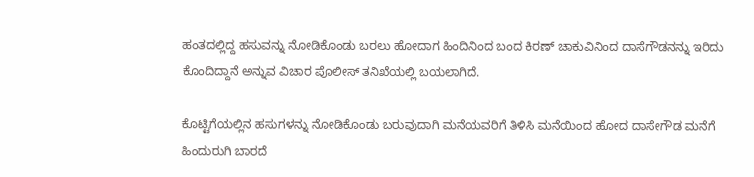ಹಂತದಲ್ಲಿದ್ದ ಹಸುವನ್ನು ನೋಡಿಕೊಂಡು ಬರಲು ಹೋದಾಗ ಹಿಂದಿನಿಂದ ಬಂದ ಕಿರಣ್ ಚಾಕುವಿನಿಂದ ದಾಸೆಗೌಡನನ್ನು ಇರಿದು ಕೊಂದಿದ್ದಾನೆ ಅನ್ನುವ ವಿಚಾರ ಪೊಲೀಸ್ ತನಿಖೆಯಲ್ಲಿ ಬಯಲಾಗಿದೆ.

ಕೊಟ್ಟಿಗೆಯಲ್ಲಿನ ಹಸುಗಳನ್ನು ನೋಡಿಕೊಂಡು ಬರುವುದಾಗಿ ಮನೆಯವರಿಗೆ ತಿಳಿಸಿ ಮನೆಯಿಂದ ಹೋದ ದಾಸೇಗೌಡ ಮನೆಗೆ ಹಿಂದುರುಗಿ ಬಾರದೆ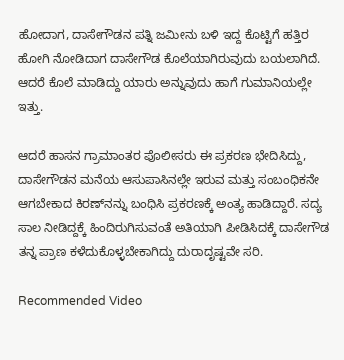ಹೋದಾಗ, ದಾಸೇಗೌಡನ ಪತ್ನಿ ಜಮೀನು ಬಳಿ ಇದ್ದ ಕೊಟ್ಟಿಗೆ ಹತ್ತಿರ ಹೋಗಿ ನೋಡಿದಾಗ ದಾಸೇಗೌಡ ಕೊಲೆಯಾಗಿರುವುದು ಬಯಲಾಗಿದೆ. ಆದರೆ ಕೊಲೆ ಮಾಡಿದ್ದು ಯಾರು ಅನ್ನುವುದು ಹಾಗೆ ಗುಮಾನಿಯಲ್ಲೇ ಇತ್ತು.

ಆದರೆ ಹಾಸನ ಗ್ರಾಮಾಂತರ ಪೊಲೀಸರು ಈ ಪ್ರಕರಣ ಭೇದಿಸಿದ್ದು, ದಾಸೇಗೌಡನ ಮನೆಯ ಆಸುಪಾಸಿನಲ್ಲೇ ಇರುವ ಮತ್ತು ಸಂಬಂಧಿಕನೇ ಆಗಬೇಕಾದ ಕಿರಣ್‌ನನ್ನು ಬಂಧಿಸಿ ಪ್ರಕರಣಕ್ಕೆ ಅಂತ್ಯ ಹಾಡಿದ್ದಾರೆ. ಸದ್ಯ ಸಾಲ ನೀಡಿದ್ದಕ್ಕೆ ಹಿಂದಿರುಗಿಸುವಂತೆ ಅತಿಯಾಗಿ ಪೀಡಿಸಿದಕ್ಕೆ ದಾಸೇಗೌಡ ತನ್ನ ಪ್ರಾಣ ಕಳೆದುಕೊಳ್ಳಬೇಕಾಗಿದ್ದು ದುರಾದೃಷ್ಟವೇ ಸರಿ.

Recommended Video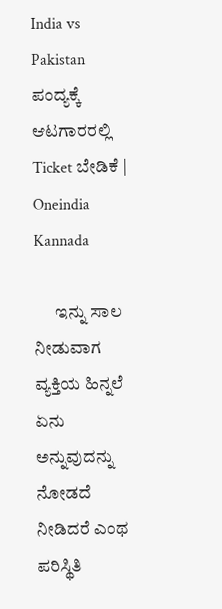India vs Pakistan ಪಂದ್ಯಕ್ಕೆ ಆಟಗಾರರಲ್ಲಿ Ticket ಬೇಡಿಕೆ | Oneindia Kannada

      ಇನ್ನು ಸಾಲ ನೀಡುವಾಗ ವ್ಯಕ್ತಿಯ ಹಿನ್ನಲೆ ಏನು ಅನ್ನುವುದನ್ನು ನೋಡದೆ ನೀಡಿದರೆ ಎಂಥ ಪರಿಸ್ಥಿತಿ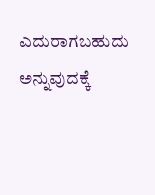ಎದುರಾಗಬಹುದು ಅನ್ನುವುದಕ್ಕೆ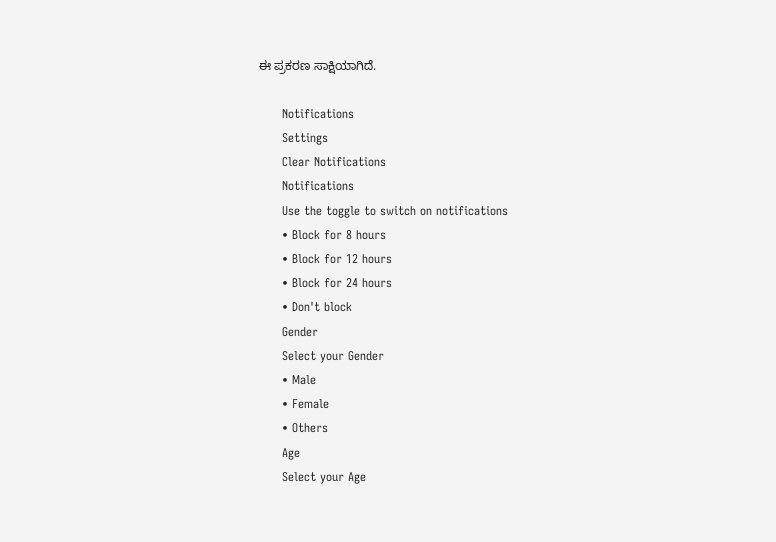ಈ ಪ್ರಕರಣ ಸಾಕ್ಷಿಯಾಗಿದೆ.

      Notifications
      Settings
      Clear Notifications
      Notifications
      Use the toggle to switch on notifications
      • Block for 8 hours
      • Block for 12 hours
      • Block for 24 hours
      • Don't block
      Gender
      Select your Gender
      • Male
      • Female
      • Others
      Age
      Select your Age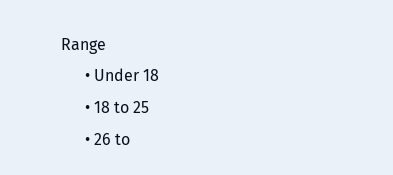Range
      • Under 18
      • 18 to 25
      • 26 to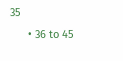35
      • 36 to 45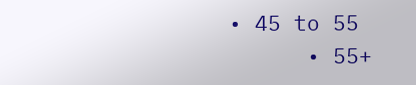• 45 to 55
      • 55+